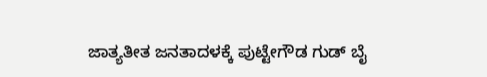ಜಾತ್ಯತೀತ ಜನತಾದಳಕ್ಕೆ ಪುಟ್ಟೇಗೌಡ ಗುಡ್ ಬೈ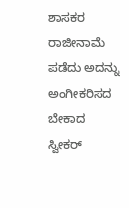ಶಾಸಕರ ರಾಜೀನಾಮೆ ಪಡೆದು ಅದನ್ನು ಅಂಗೀಕರಿಸದ ಬೇಕಾದ ಸ್ವೀಕರ್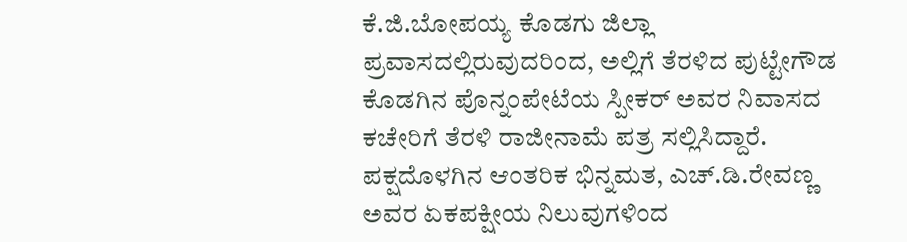ಕೆ.ಜಿ.ಬೋಪಯ್ಯ ಕೊಡಗು ಜಿಲ್ಲಾ ಪ್ರವಾಸದಲ್ಲಿರುವುದರಿಂದ, ಅಲ್ಲಿಗೆ ತೆರಳಿದ ಪುಟ್ಟೇಗೌಡ ಕೊಡಗಿನ ಪೊನ್ನಂಪೇಟೆಯ ಸ್ಪೀಕರ್ ಅವರ ನಿವಾಸದ ಕಚೇರಿಗೆ ತೆರಳಿ ರಾಜೀನಾಮೆ ಪತ್ರ ಸಲ್ಲಿಸಿದ್ದಾರೆ.
ಪಕ್ಷದೊಳಗಿನ ಆಂತರಿಕ ಭಿನ್ನಮತ, ಎಚ್.ಡಿ.ರೇವಣ್ಣ ಅವರ ಏಕಪಕ್ಷೀಯ ನಿಲುವುಗಳಿಂದ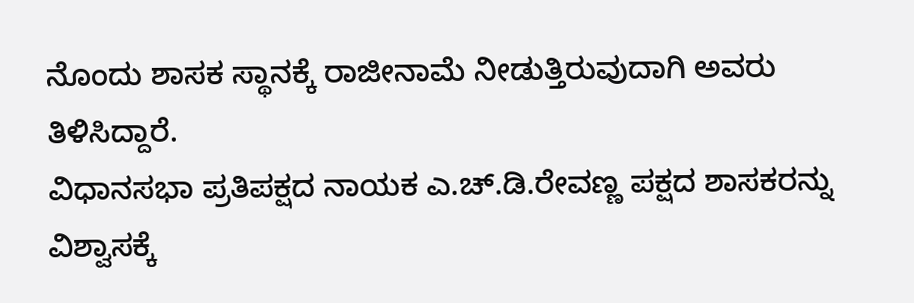ನೊಂದು ಶಾಸಕ ಸ್ಥಾನಕ್ಕೆ ರಾಜೀನಾಮೆ ನೀಡುತ್ತಿರುವುದಾಗಿ ಅವರು ತಿಳಿಸಿದ್ದಾರೆ.
ವಿಧಾನಸಭಾ ಪ್ರತಿಪಕ್ಷದ ನಾಯಕ ಎ.ಚ್.ಡಿ.ರೇವಣ್ಣ ಪಕ್ಷದ ಶಾಸಕರನ್ನು ವಿಶ್ವಾಸಕ್ಕೆ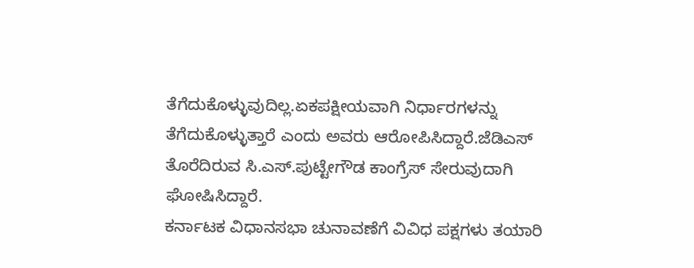ತೆಗೆದುಕೊಳ್ಳುವುದಿಲ್ಲ.ಏಕಪಕ್ಷೀಯವಾಗಿ ನಿರ್ಧಾರಗಳನ್ನು ತೆಗೆದುಕೊಳ್ಳುತ್ತಾರೆ ಎಂದು ಅವರು ಆರೋಪಿಸಿದ್ದಾರೆ.ಜೆಡಿಎಸ್ ತೊರೆದಿರುವ ಸಿ.ಎಸ್.ಪುಟ್ಟೇಗೌಡ ಕಾಂಗ್ರೆಸ್ ಸೇರುವುದಾಗಿ ಘೋಷಿಸಿದ್ದಾರೆ.
ಕರ್ನಾಟಕ ವಿಧಾನಸಭಾ ಚುನಾವಣೆಗೆ ವಿವಿಧ ಪಕ್ಷಗಳು ತಯಾರಿ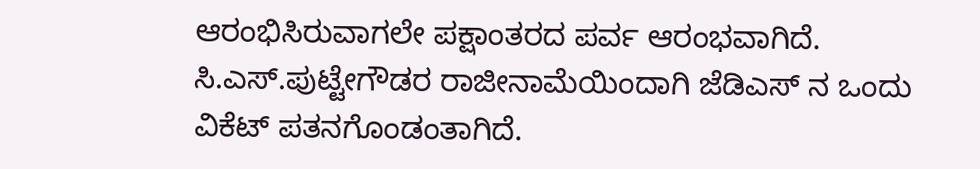ಆರಂಭಿಸಿರುವಾಗಲೇ ಪಕ್ಷಾಂತರದ ಪರ್ವ ಆರಂಭವಾಗಿದೆ. ಸಿ.ಎಸ್.ಪುಟ್ಟೇಗೌಡರ ರಾಜೀನಾಮೆಯಿಂದಾಗಿ ಜೆಡಿಎಸ್ ನ ಒಂದು ವಿಕೆಟ್ ಪತನಗೊಂಡಂತಾಗಿದೆ.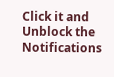Click it and Unblock the Notifications